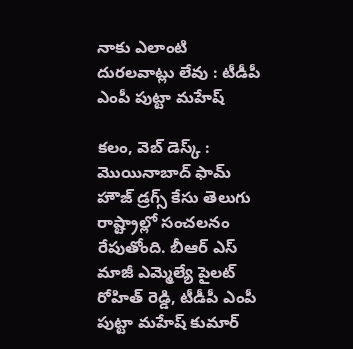నాకు ఎలాంటి దురలవాట్లు లేవు : టీడీపీ ఎంపీ పుట్టా మహేష్

కలం, వెబ్ డెస్క్ : మొయినాబాద్ ఫామ్ హౌజ్ డ్రగ్స్ కేసు తెలుగు రాష్ట్రాల్లో సంచలనం రేపుతోంది. బీఆర్ ఎస్ మాజీ ఎమ్మెల్యే పైలట్ రోహిత్ రెడ్డి, టీడీపీ ఎంపీ పుట్టా మహేష్ కుమార్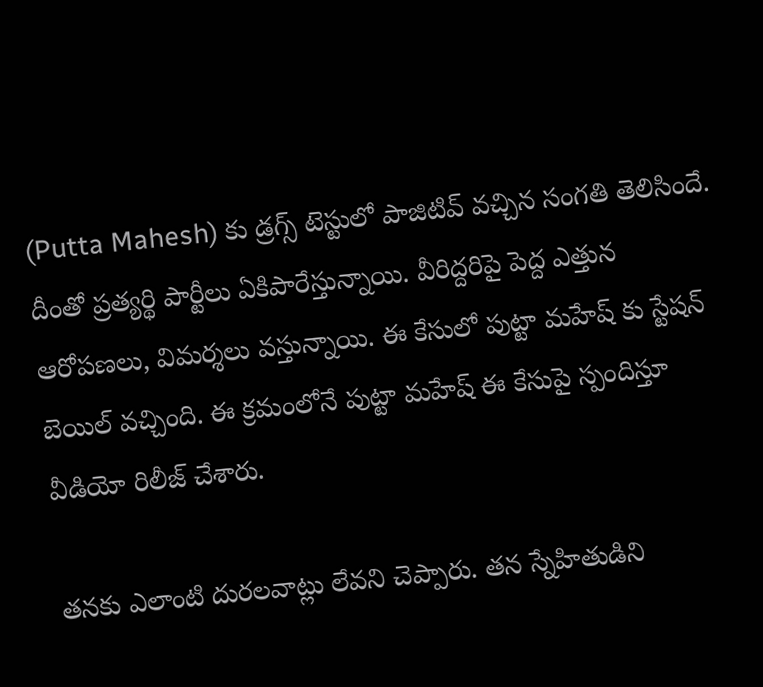(Putta Mahesh) కు డ్రగ్స్ టెస్టులో పాజిటివ్ వచ్చిన సంగతి తెలిసిందే. దీంతో ప్రత్యర్థి పార్టీలు ఏకిపారేస్తున్నాయి. వీరిద్దరిపై పెద్ద ఎత్తున ఆరోపణలు, విమర్శలు వస్తున్నాయి. ఈ కేసులో పుట్టా మహేష్ కు స్టేషన్ బెయిల్ వచ్చింది. ఈ క్రమంలోనే పుట్టా మహేష్ ఈ కేసుపై స్పందిస్తూ వీడియో రిలీజ్ చేశారు.

తనకు ఎలాంటి దురలవాట్లు లేవని చెప్పారు. తన స్నేహితుడిని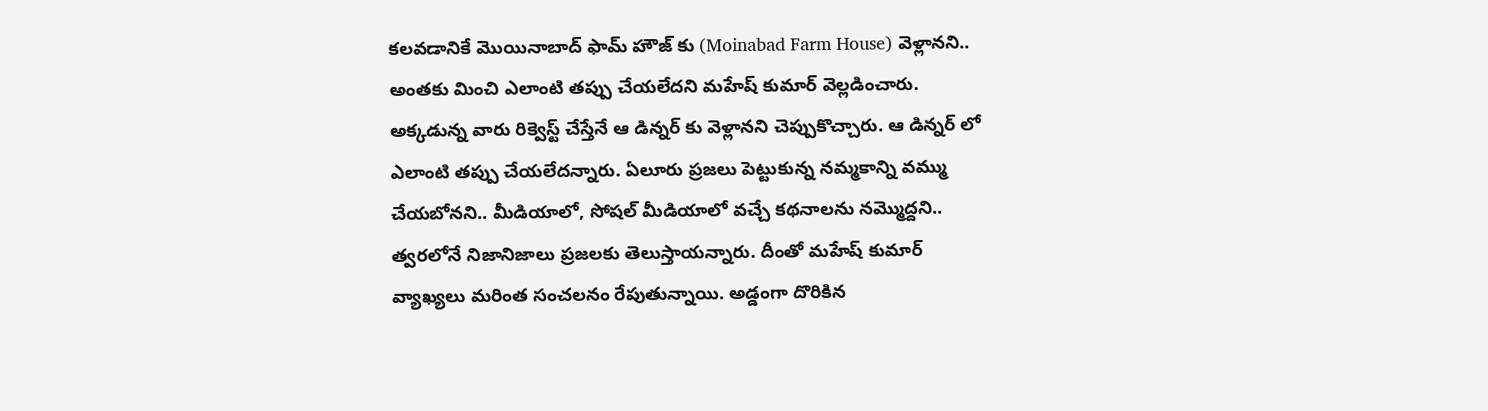కలవడానికే మొయినాబాద్ ఫామ్ హౌజ్ కు (Moinabad Farm House) వెళ్లానని.. అంతకు మించి ఎలాంటి తప్పు చేయలేదని మహేష్ కుమార్ వెల్లడించారు. అక్కడున్న వారు రిక్వెస్ట్ చేస్తేనే ఆ డిన్నర్ కు వెళ్లానని చెప్పుకొచ్చారు. ఆ డిన్నర్ లో ఎలాంటి తప్పు చేయలేదన్నారు. ఏలూరు ప్రజలు పెట్టుకున్న నమ్మకాన్ని వమ్ము చేయబోనని.. మీడియాలో, సోషల్ మీడియాలో వచ్చే కథనాలను నమ్మొద్దని.. త్వరలోనే నిజానిజాలు ప్రజలకు తెలుస్తాయన్నారు. దీంతో మహేష్ కుమార్ వ్యాఖ్యలు మరింత సంచలనం రేపుతున్నాయి. అడ్డంగా దొరికిన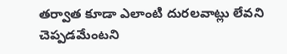తర్వాత కూడా ఎలాంటి దురలవాట్లు లేవని చెప్పడమేంటని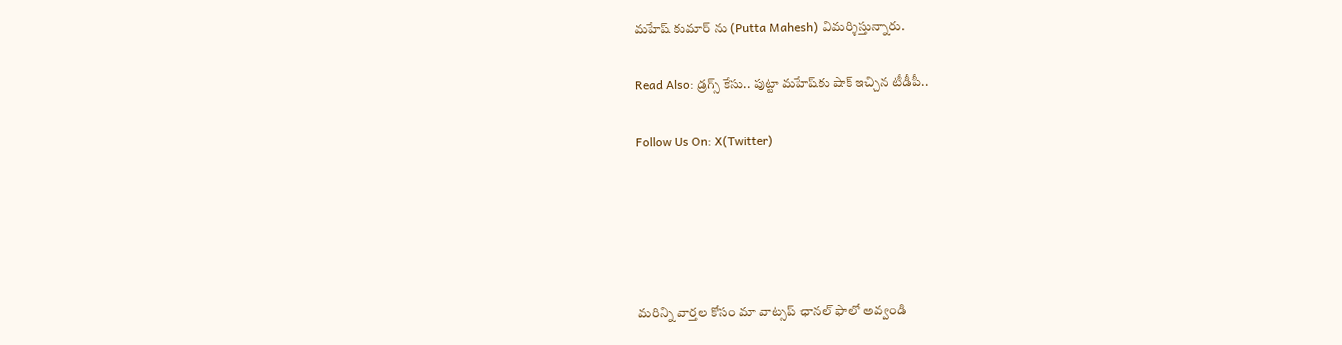మహేష్ కుమార్ ను (Putta Mahesh) విమర్శిస్తున్నారు.

Read Also: డ్రగ్స్ కేసు.. పుట్టా మహేష్‌కు షాక్ ఇచ్చిన టీడీపీ..

Follow Us On: X(Twitter)





మ‌రిన్ని వార్త‌ల కోసం మా వాట్స‌ప్ ఛాన‌ల్ ఫాలో అవ్వండి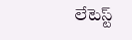లేటెస్ట్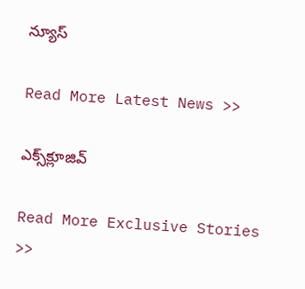న్యూస్‌

Read More Latest News >>

ఎక్స్‌క్లూజివ్‌

Read More Exclusive Stories >>